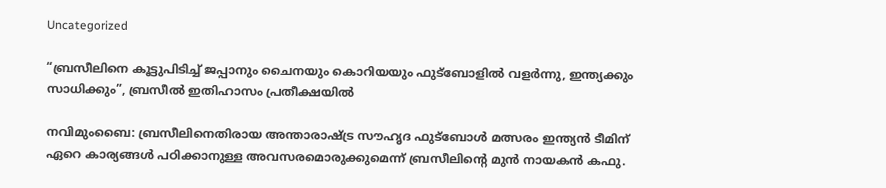Uncategorized

“ബ്രസീലിനെ കൂട്ടുപിടിച്ച്‌ ജപ്പാനും ചൈനയും കൊറിയയും ഫുട്‌ബോളില്‍ വളര്‍ന്നു, ഇന്ത്യക്കും സാധിക്കും”, ബ്രസീല്‍ ഇതിഹാസം പ്രതീക്ഷയില്‍

നവിമുംബൈ: ബ്രസീലിനെതിരായ അന്താരാഷ്ട്ര സൗഹൃദ ഫുട്‌ബോള്‍ മത്സരം ഇന്ത്യന്‍ ടീമിന്‌ ഏറെ കാര്യങ്ങള്‍ പഠിക്കാനുള്ള അവസരമൊരുക്കുമെന്ന്‌ ബ്രസീലിന്റെ മുന്‍ നായകന്‍ കഫു.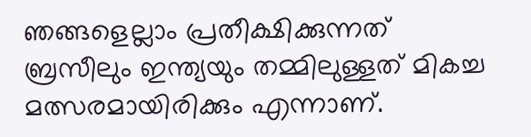ഞങ്ങളെല്ലാം പ്രതീക്ഷിക്കുന്നത്‌ ബ്രസീലും ഇന്ത്യയും തമ്മിലുള്ളത്‌ മികച്ച മത്സരമായിരിക്കും എന്നാണ്‌.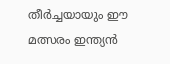തീര്‍ച്ചയായും ഈ മത്സരം ഇന്ത്യന്‍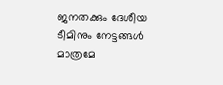ജനതക്കും ദേശീയ ടീമിനും നേട്ടങ്ങള്‍ മാത്രമേ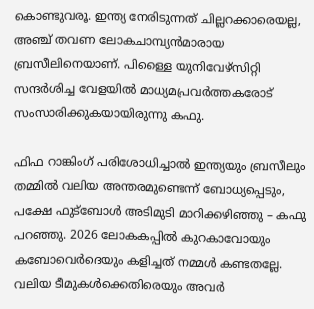കൊണ്ടുവരൂ. ഇന്ത്യ നേരിടുന്നത്‌ ചില്ലറക്കാരെയല്ല, അഞ്ച്‌ തവണ ലോകചാമ്പ്യന്‍മാരായ ബ്രസീലിനെയാണ്‌. പിള്ളൈ യുനിവേഴ്‌സിറ്റി സന്ദര്‍ശിച്ച വേളയില്‍ മാധ്യമപ്രവര്‍ത്തകരോട്‌ സംസാരിക്കുകയായിരുന്നു കഫു.

ഫിഫ റാങ്കിംഗ്‌ പരിശോധിച്ചാല്‍ ഇന്ത്യയും ബ്രസീലും തമ്മില്‍ വലിയ അന്തരമുണ്ടെന്ന്‌ ബോധ്യപ്പെടും, പക്ഷേ ഫുട്‌ബോള്‍ അടിമുടി മാറിക്കഴിഞ്ഞു – കഫു പറഞ്ഞു. 2026 ലോകകപ്പില്‍ കുറകാവോയും കബോവെര്‍ദെയും കളിച്ചത്‌ നമ്മള്‍ കണ്ടതല്ലേ. വലിയ ടീമുകള്‍ക്കെതിരെയും അവര്‍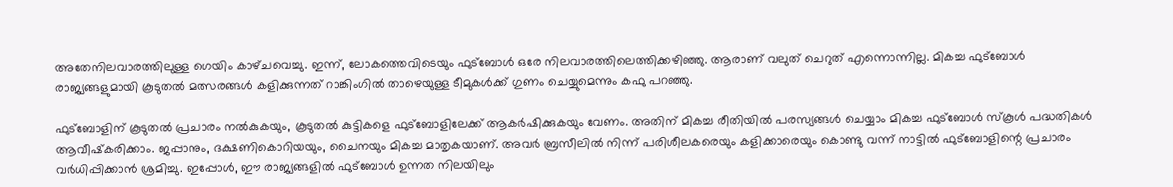അതേനിലവാരത്തിലുള്ള ഗെയിം കാഴ്‌ചവെച്ചു. ഇന്ന്‌, ലോകത്തെവിടെയും ഫുട്‌ബോള്‍ ഒരേ നിലവാരത്തിലെത്തിക്കഴിഞ്ഞു. ആരാണ്‌ വലുത്‌ ചെറുത്‌ എന്നൊന്നില്ല. മികച്ച ഫുട്‌ബോള്‍ രാജ്യങ്ങളുമായി കൂടുതല്‍ മത്സരങ്ങള്‍ കളിക്കുന്നത്‌ റാങ്കിംഗില്‍ താഴെയുള്ള ടീമുകള്‍ക്ക്‌ ഗുണം ചെയ്യുമെന്നും കഫു പറഞ്ഞു.

ഫുട്‌ബോളിന്‌ കൂടുതല്‍ പ്രചാരം നല്‍കുകയും, കൂടുതല്‍ കുട്ടികളെ ഫുട്‌ബോളിലേക്ക്‌ ആകര്‍ഷിക്കുകയും വേണം. അതിന്‌ മികച്ച രീതിയില്‍ പരസ്യങ്ങള്‍ ചെയ്യാം മികച്ച ഫുട്‌ബോള്‍ സ്‌കൂള്‍ പദ്ധതികള്‍ ആവീഷ്‌കരിക്കാം. ജപ്പാനും, ദക്ഷണികൊറിയയും, ചൈനയും മികച്ച മാതൃകയാണ്‌. അവര്‍ ബ്രസീലില്‍ നിന്ന്‌ പരിശീലകരെയും കളിക്കാരെയും കൊണ്ടു വന്ന്‌ നാട്ടില്‍ ഫുട്‌ബോളിന്റെ പ്രചാരം വര്‍ധിപ്പിക്കാന്‍ ശ്രമിച്ചു. ഇപ്പോള്‍, ഈ രാജ്യങ്ങളില്‍ ഫുട്‌ബോള്‍ ഉന്നത നിലയിലും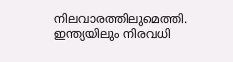നിലവാരത്തിലുമെത്തി. ഇന്ത്യയിലും നിരവധി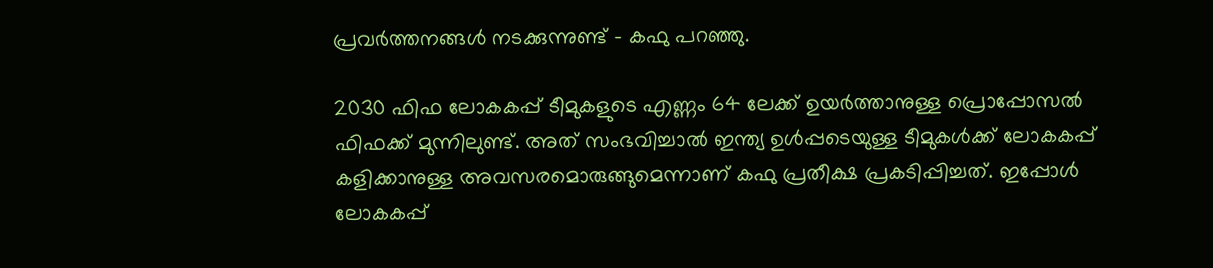പ്രവര്‍ത്തനങ്ങള്‍ നടക്കുന്നുണ്ട്‌ – കഫു പറഞ്ഞു.

2030 ഫിഫ ലോകകപ്പ്‌ ടീമുകളുടെ എണ്ണം 64 ലേക്ക്‌ ഉയര്‍ത്താനുള്ള പ്രൊപ്പോസല്‍ ഫിഫക്ക്‌ മുന്നിലുണ്ട്‌. അത്‌ സംഭവിച്ചാല്‍ ഇന്ത്യ ഉള്‍പ്പടെയുള്ള ടീമുകള്‍ക്ക്‌ ലോകകപ്പ്‌ കളിക്കാനുള്ള അവസരമൊരുങ്ങുമെന്നാണ്‌ കഫു പ്രതീക്ഷ പ്രകടിപ്പിച്ചത്‌. ഇപ്പോള്‍ ലോകകപ്പ്‌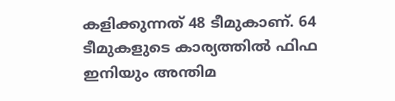കളിക്കുന്നത്‌ 48 ടീമുകാണ്‌. 64 ടീമുകളുടെ കാര്യത്തില്‍ ഫിഫ ഇനിയും അന്തിമ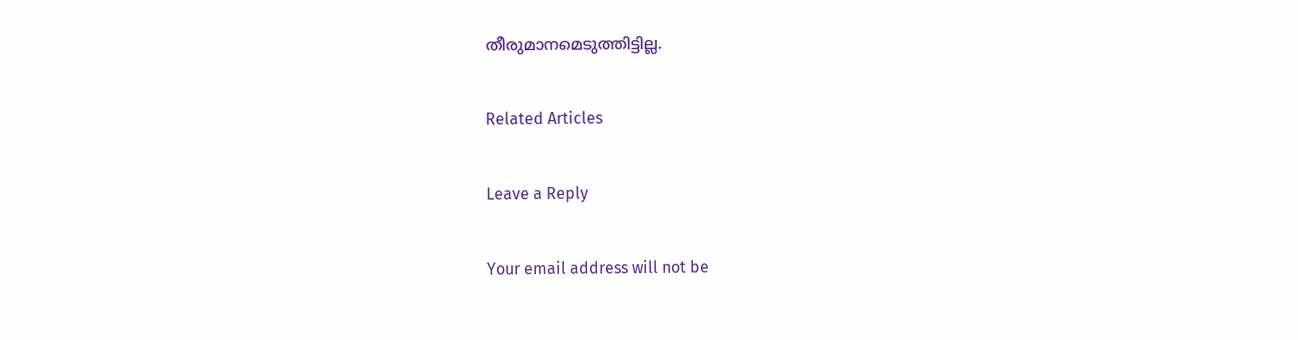തീരുമാനമെടുത്തിട്ടില്ല.

Related Articles

Leave a Reply

Your email address will not be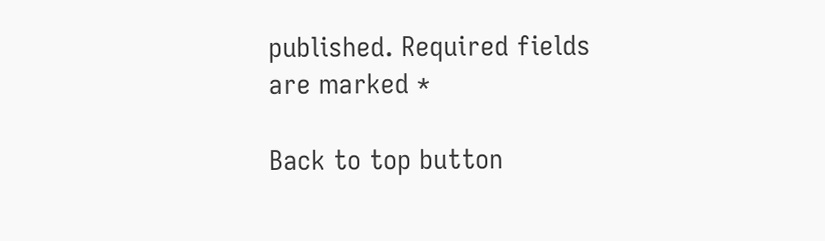published. Required fields are marked *

Back to top button